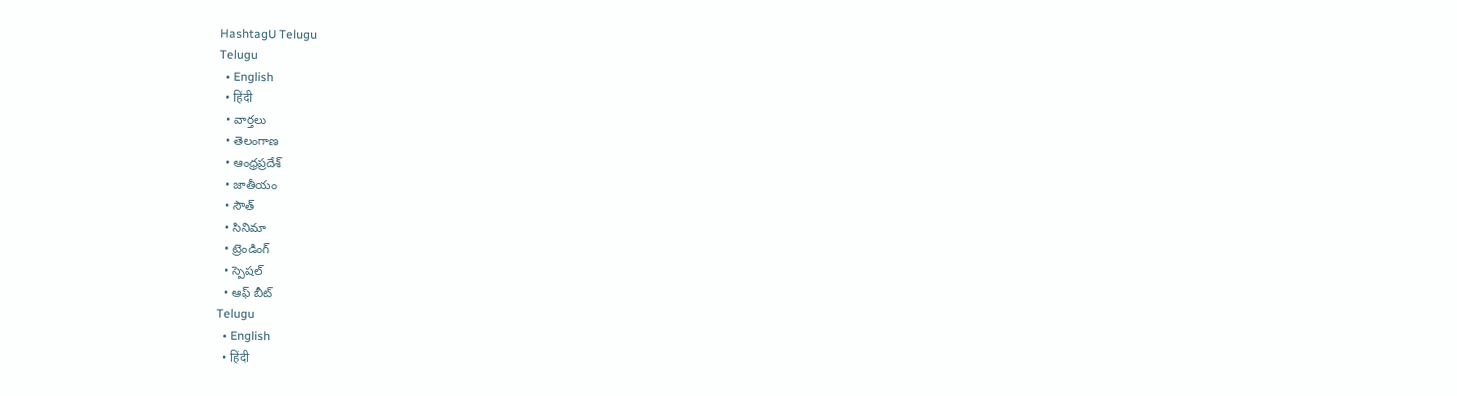HashtagU Telugu
Telugu
  • English
  • हिंदी
  • వార్తలు
  • తెలంగాణ
  • ఆంధ్రప్రదేశ్
  • జాతీయం
  • సౌత్
  • సినిమా
  • ట్రెండింగ్
  • స్పెషల్
  • ఆఫ్ బీట్
Telugu
  • English
  • हिंदी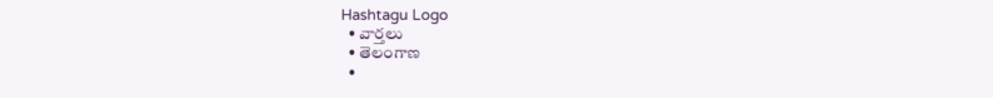Hashtagu Logo
  • వార్తలు
  • తెలంగాణ
  •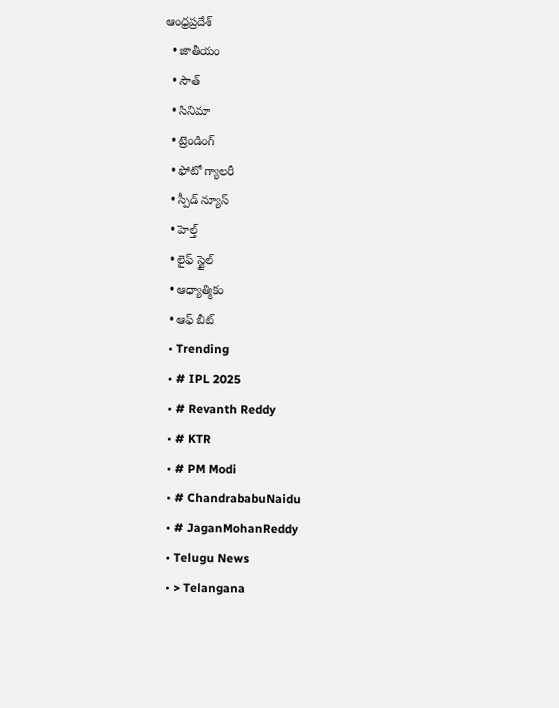ఆంధ్రప్రదేశ్
  • జాతీయం
  • సౌత్
  • సినిమా
  • ట్రెండింగ్
  • ఫోటో గ్యాలరీ
  • స్పీడ్ న్యూస్
  • హెల్త్
  • లైఫ్ స్టైల్
  • ఆధ్యాత్మికం
  • ఆఫ్ బీట్
  • Trending
  • # IPL 2025
  • # Revanth Reddy
  • # KTR
  • # PM Modi
  • # ChandrababuNaidu
  • # JaganMohanReddy
  • Telugu News
  • > Telangana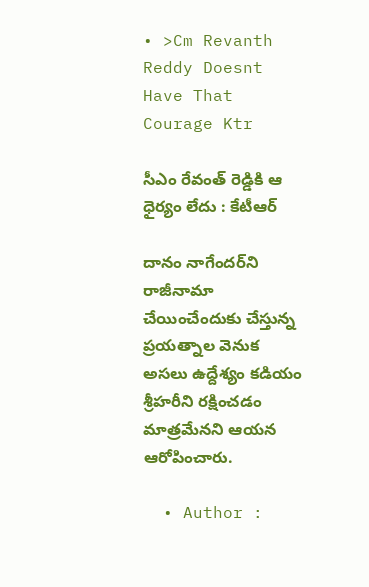• >Cm Revanth Reddy Doesnt Have That Courage Ktr

సీఎం రేవంత్‌ రెడ్డికి ఆ ధైర్యం లేదు : కేటీఆర్‌

దానం నాగేందర్‌ని రాజీనామా చేయించేందుకు చేస్తున్న ప్రయత్నాల వెనుక అసలు ఉద్దేశ్యం కడియం శ్రీహరీని రక్షించడం మాత్రమేనని ఆయన ఆరోపించారు.

  • Author :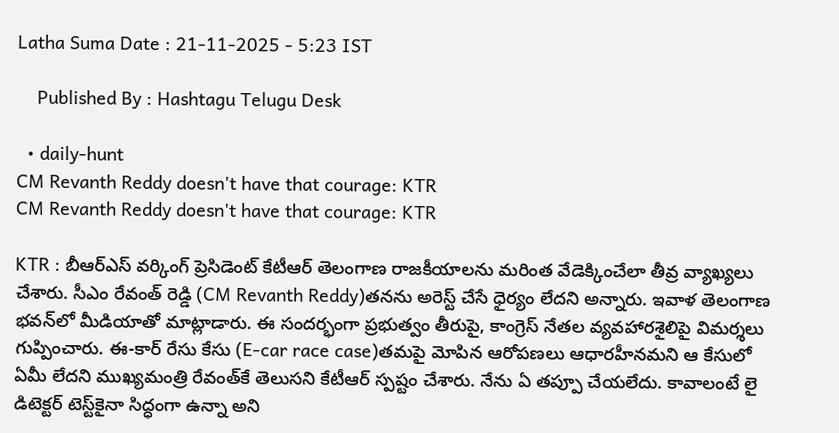Latha Suma Date : 21-11-2025 - 5:23 IST

    Published By : Hashtagu Telugu Desk

  • daily-hunt
CM Revanth Reddy doesn't have that courage: KTR
CM Revanth Reddy doesn't have that courage: KTR

KTR : బీఆర్ఎస్ వర్కింగ్ ప్రెసిడెంట్ కేటీఆర్ తెలంగాణ రాజకీయాలను మరింత వేడెక్కించేలా తీవ్ర వ్యాఖ్యలు చేశారు. సీఎం రేవంత్ రెడ్డి (CM Revanth Reddy)తనను అరెస్ట్ చేసే ధైర్యం లేదని అన్నారు. ఇవాళ తెలంగాణ భవన్‌లో మీడియాతో మాట్లాడారు. ఈ సందర్భంగా ప్రభుత్వం తీరుపై, కాంగ్రెస్ నేతల వ్యవహారశైలిపై విమర్శలు గుప్పించారు. ఈ-కార్ రేసు కేసు (E-car race case)తమపై మోపిన ఆరోపణలు ఆధారహీనమని ఆ కేసులో ఏమీ లేదని ముఖ్యమంత్రి రేవంత్‌కే తెలుసని కేటీఆర్ స్పష్టం చేశారు. నేను ఏ తప్పూ చేయలేదు. కావాలంటే లై డిటెక్టర్ టెస్ట్‌కైనా సిద్ధంగా ఉన్నా అని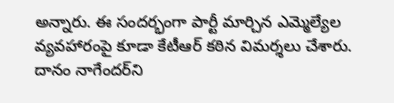అన్నారు. ఈ సందర్భంగా పార్టీ మార్చిన ఎమ్మెల్యేల వ్యవహారంపై కూడా కేటీఆర్ కఠిన విమర్శలు చేశారు. దానం నాగేందర్‌ని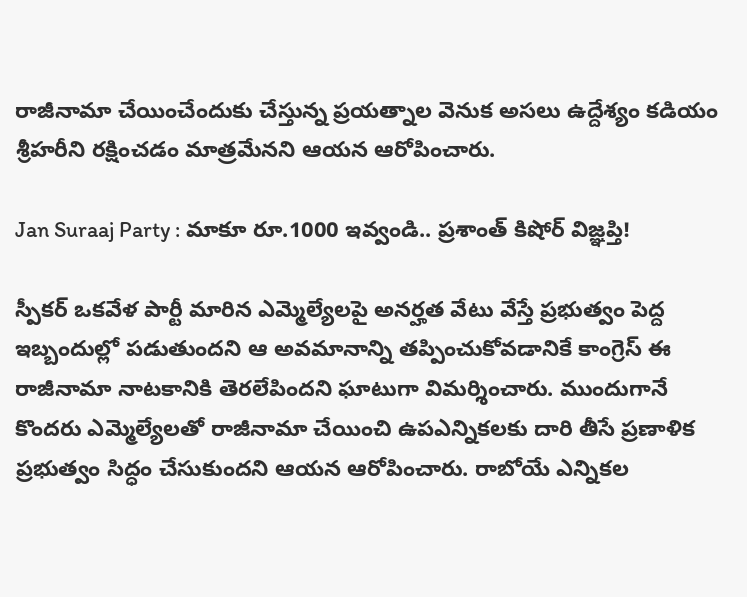రాజీనామా చేయించేందుకు చేస్తున్న ప్రయత్నాల వెనుక అసలు ఉద్దేశ్యం కడియం శ్రీహరీని రక్షించడం మాత్రమేనని ఆయన ఆరోపించారు.

Jan Suraaj Party : మాకూ రూ.1000 ఇవ్వండి.. ప్రశాంత్ కిషోర్ విజ్ఞప్తి!

స్పీకర్ ఒకవేళ పార్టీ మారిన ఎమ్మెల్యేలపై అనర్హత వేటు వేస్తే ప్రభుత్వం పెద్ద ఇబ్బందుల్లో పడుతుందని ఆ అవమానాన్ని తప్పించుకోవడానికే కాంగ్రెస్ ఈ రాజీనామా నాటకానికి తెరలేపిందని ఘాటుగా విమర్శించారు. ముందుగానే కొందరు ఎమ్మెల్యేలతో రాజీనామా చేయించి ఉపఎన్నికలకు దారి తీసే ప్రణాళిక ప్రభుత్వం సిద్ధం చేసుకుందని ఆయన ఆరోపించారు. రాబోయే ఎన్నికల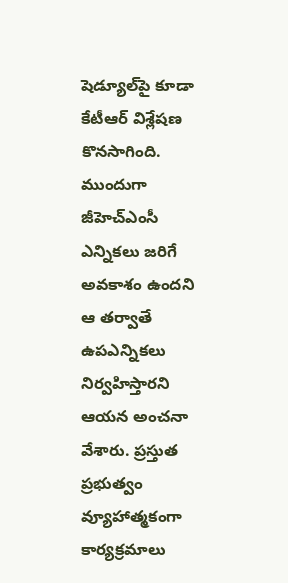షెడ్యూల్‌పై కూడా కేటీఆర్ విశ్లేషణ కొనసాగింది. ముందుగా జీహెచ్ఎంసీ ఎన్నికలు జరిగే అవకాశం ఉందని ఆ తర్వాతే ఉపఎన్నికలు నిర్వహిస్తారని ఆయన అంచనా వేశారు. ప్రస్తుత ప్రభుత్వం వ్యూహాత్మకంగా కార్యక్రమాలు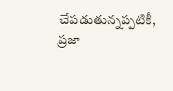చేపడుతున్నప్పటికీ, ప్రజా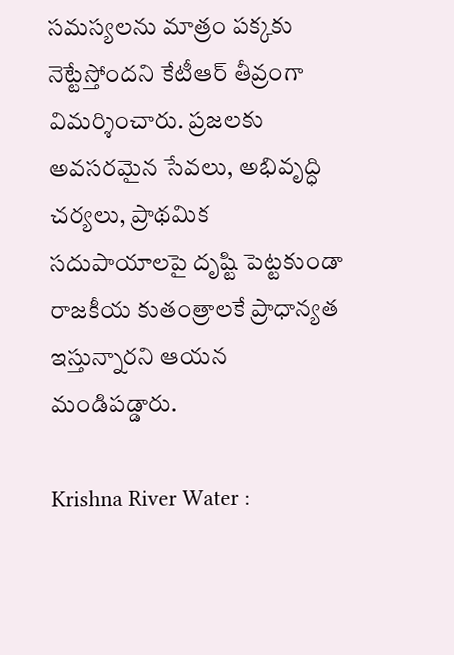సమస్యలను మాత్రం పక్కకు నెట్టేస్తోందని కేటీఆర్ తీవ్రంగా విమర్శించారు. ప్రజలకు అవసరమైన సేవలు, అభివృద్ధి చర్యలు, ప్రాథమిక సదుపాయాలపై దృష్టి పెట్టకుండా రాజకీయ కుతంత్రాలకే ప్రాధాన్యత ఇస్తున్నారని ఆయన మండిపడ్డారు.

Krishna River Water :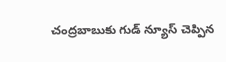చంద్రబాబుకు గుడ్ న్యూస్ చెప్పిన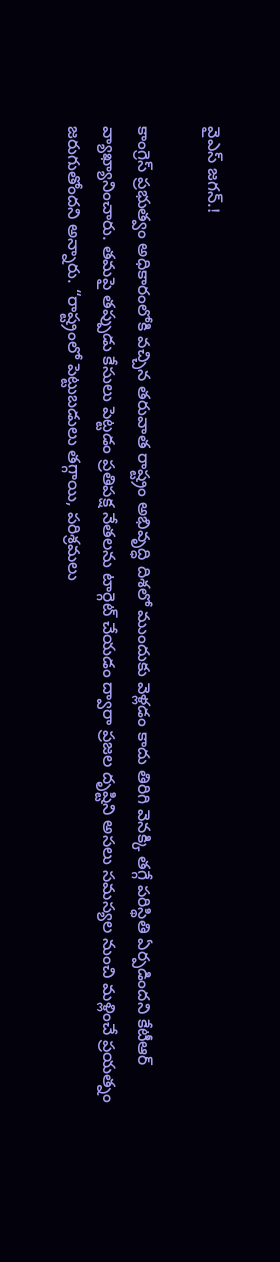వైఎస్ జగన్.!

కాంగ్రెస్ ప్రభుత్వం అధికారంలోకి వచ్చిన తరువాత రాష్ట్రం అభివృద్ధి దిశలో ముందుకు వెళ్లడం కాదు తిరిగి వెనక్కి తగ్గే పరిస్థితి ఏర్పడిందని కేటీఆర్ వ్యాఖ్యానించారు. తమపై తప్పుడు కేసులు పెట్టడం ప్రతిపక్ష నేతలను టార్గెట్ చేయడం ద్వారా ప్రజల దృష్టిని అసలు సమస్యల నుంచి మళ్లించే ప్రయత్నం జరుగుతోందని అన్నారు. “రాష్ట్రంలో పెట్టుబడులు తగ్గాయి, పరిశ్రమలు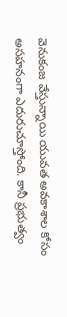వెనుకంజ వేస్తున్నాయి యువత అవకాశాల కోసం అసహనంగా ఎదురుచూస్తోంది. కానీ ప్రభుత్వం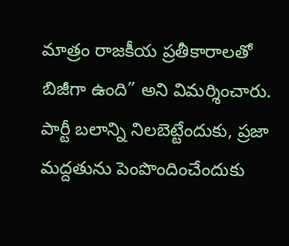మాత్రం రాజకీయ ప్రతీకారాలతో బిజీగా ఉంది” అని విమర్శించారు. పార్టీ బలాన్ని నిలబెట్టేందుకు, ప్రజా మద్దతును పెంపొందించేందుకు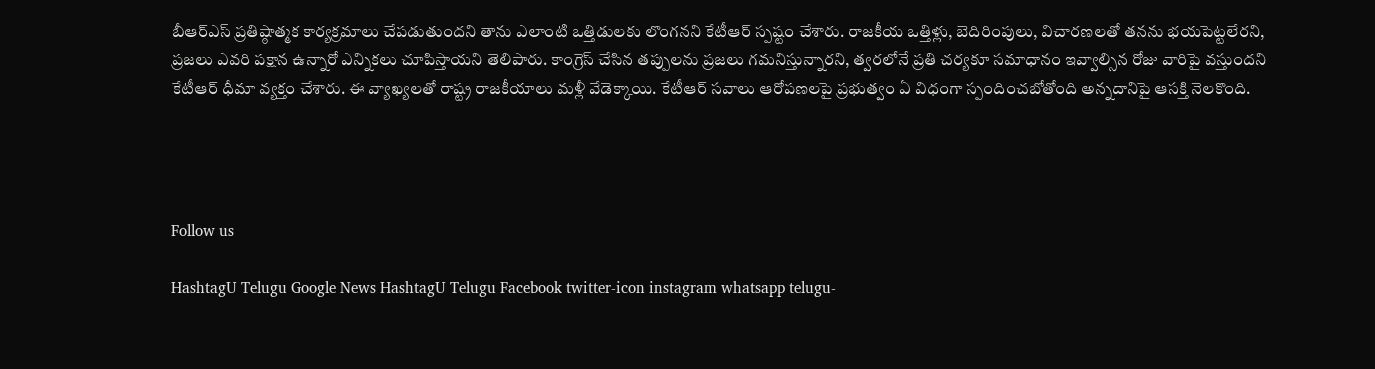బీఆర్ఎస్ ప్రతిష్ఠాత్మక కార్యక్రమాలు చేపడుతుందని తాను ఎలాంటి ఒత్తిడులకు లొంగనని కేటీఆర్ స్పష్టం చేశారు. రాజకీయ ఒత్తిళ్లు, బెదిరింపులు, విచారణలతో తనను భయపెట్టలేరని, ప్రజలు ఎవరి పక్షాన ఉన్నారో ఎన్నికలు చూపిస్తాయని తెలిపారు. కాంగ్రెస్ చేసిన తప్పులను ప్రజలు గమనిస్తున్నారని, త్వరలోనే ప్రతి చర్యకూ సమాధానం ఇవ్వాల్సిన రోజు వారిపై వస్తుందని కేటీఆర్ ధీమా వ్యక్తం చేశారు. ఈ వ్యాఖ్యలతో రాష్ట్ర రాజకీయాలు మళ్లీ వేడెక్కాయి. కేటీఆర్ సవాలు ఆరోపణలపై ప్రభుత్వం ఏ విధంగా స్పందించబోతోంది అన్నదానిపై ఆసక్తి నెలకొంది.




Follow us

HashtagU Telugu Google News HashtagU Telugu Facebook twitter-icon instagram whatsapp telugu-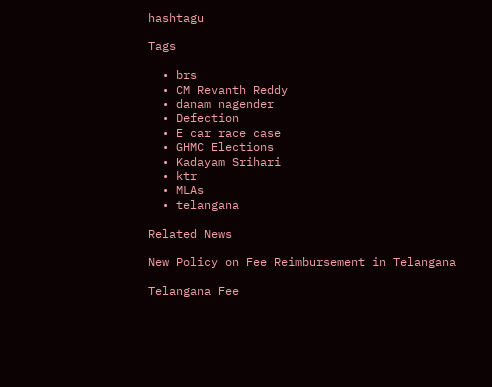hashtagu

Tags

  • brs
  • CM Revanth Reddy
  • danam nagender
  • Defection
  • E car race case
  • GHMC Elections
  • Kadayam Srihari
  • ktr
  • MLAs
  • telangana

Related News

New Policy on Fee Reimbursement in Telangana

Telangana Fee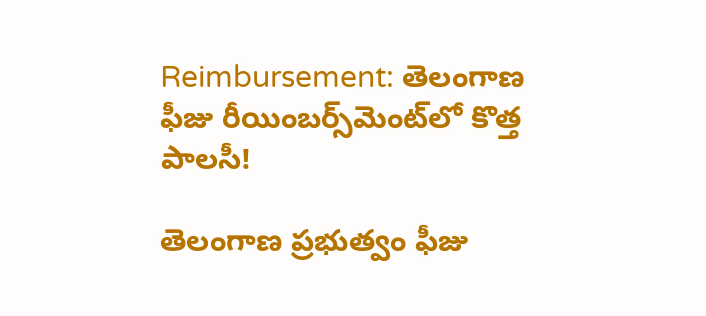Reimbursement: తెలంగాణ ఫీజు రీయింబర్స్‌మెంట్‌లో కొత్త పాలసీ!

తెలంగాణ ప్రభుత్వం ఫీజు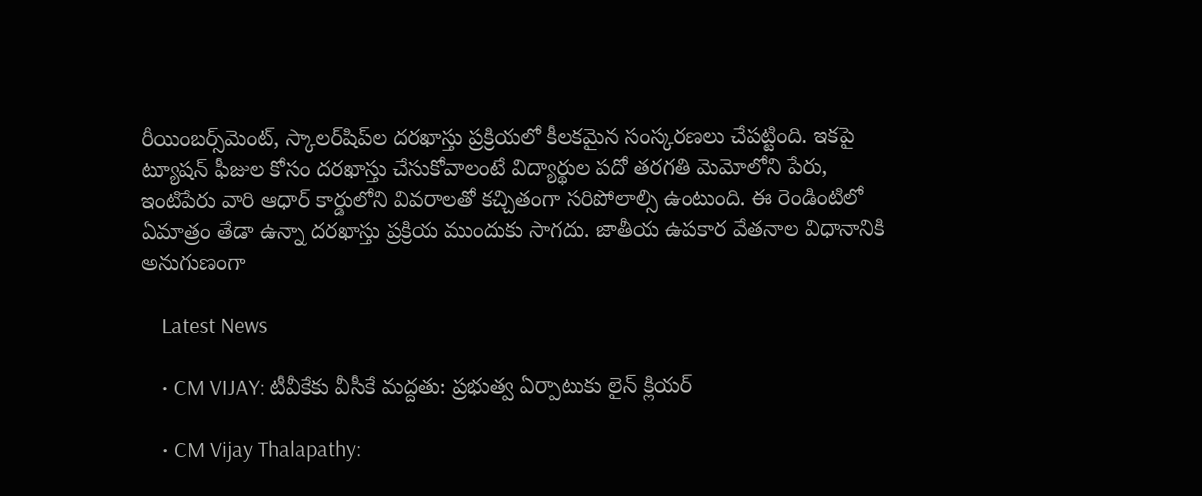రీయింబర్స్‌మెంట్, స్కాలర్‌షిప్‌ల దరఖాస్తు ప్రక్రియలో కీలకమైన సంస్కరణలు చేపట్టింది. ఇకపై ట్యూషన్ ఫీజుల కోసం దరఖాస్తు చేసుకోవాలంటే విద్యార్థుల పదో తరగతి మెమోలోని పేరు, ఇంటిపేరు వారి ఆధార్ కార్డులోని వివరాలతో కచ్చితంగా సరిపోలాల్సి ఉంటుంది. ఈ రెండింటిలో ఏమాత్రం తేడా ఉన్నా దరఖాస్తు ప్రక్రియ ముందుకు సాగదు. జాతీయ ఉపకార వేతనాల విధానానికి అనుగుణంగా

    Latest News

    • CM VIJAY: టీవీకేకు వీసీకే మద్దతు: ప్రభుత్వ ఏర్పాటుకు లైన్ క్లియర్

    • CM Vijay Thalapathy: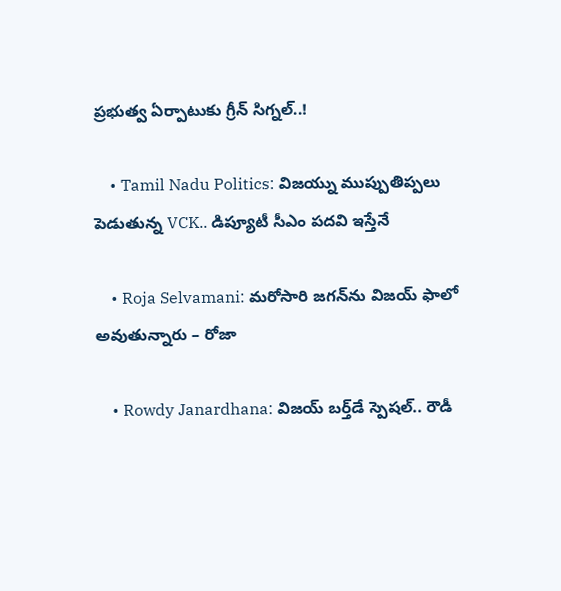ప్రభుత్వ ఏర్పాటుకు గ్రీన్ సిగ్నల్..!

    • Tamil Nadu Politics: విజయ్ను ముప్పుతిప్పలు పెడుతున్న VCK.. డిప్యూటీ సీఎం పదవి ఇస్తేనే

    • Roja Selvamani: మరోసారి జగన్‌ను విజయ్ ఫాలో అవుతున్నారు – రోజా

    • Rowdy Janardhana: విజయ్ బర్త్‌డే స్పెషల్.. రౌడీ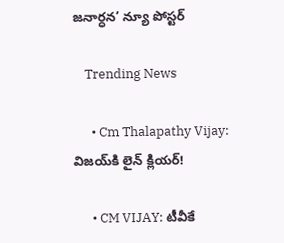జనార్ధన’ న్యూ పోస్టర్‌

    Trending News

      • Cm Thalapathy Vijay: విజయ్‌కి లైన్ క్లియర్!

      • CM VIJAY: టీవీకే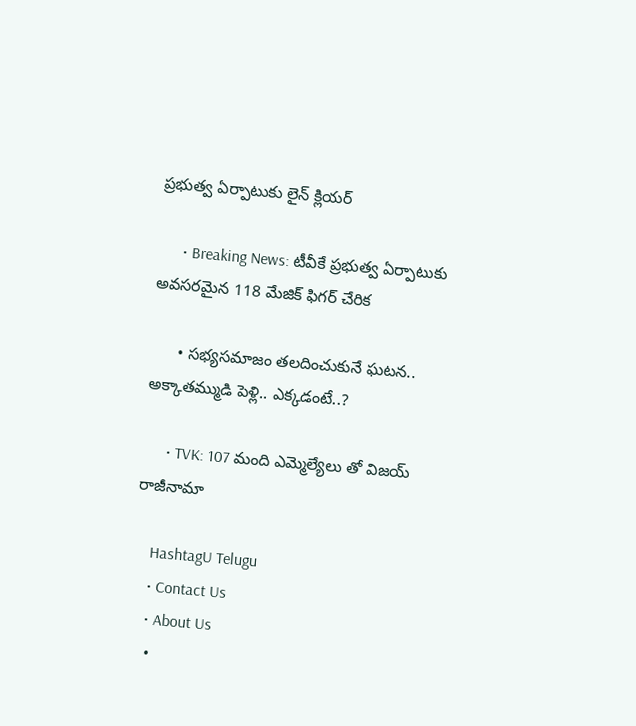ప్రభుత్వ ఏర్పాటుకు లైన్‌ క్లియర్‌

      • Breaking News: టీవీకే ప్రభుత్వ ఏర్పాటుకు అవసరమైన 118 మేజిక్ ఫిగర్ చేరిక

      • సభ్యసమాజం తలదించుకునే ఘటన.. అక్కాతమ్ముడి పెళ్లి.. ఎక్కడంటే..?

      • TVK: 107 మంది ఎమ్మెల్యేలు తో విజయ్ రాజీనామా

    HashtagU Telugu
    • Contact Us
    • About Us
    •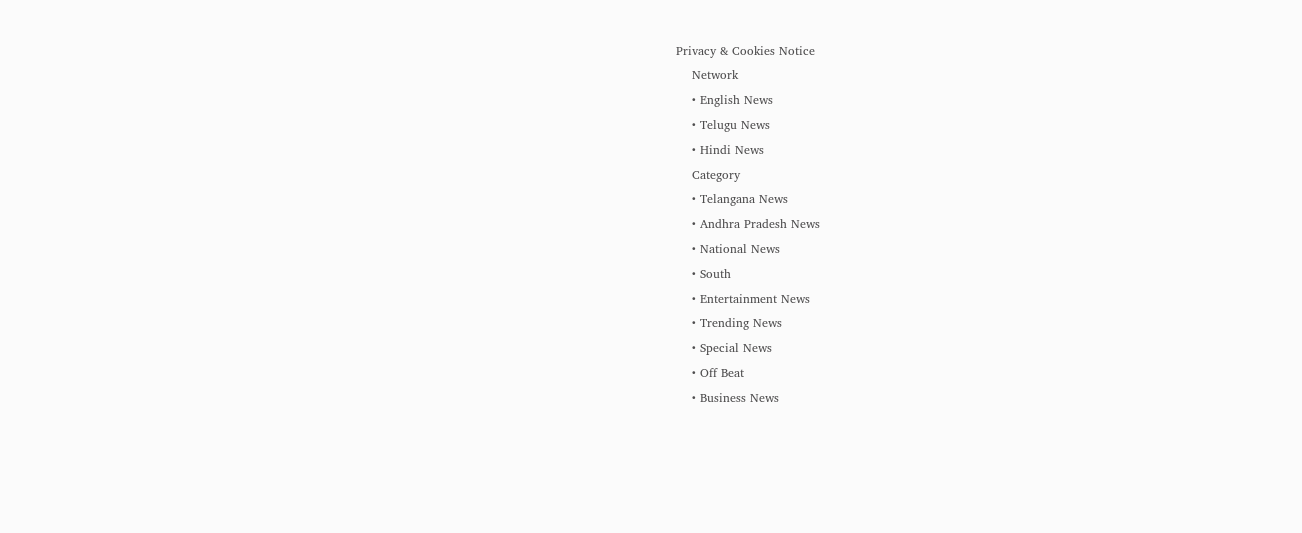Privacy & Cookies Notice
    Network
    • English News
    • Telugu News
    • Hindi News
    Category
    • Telangana News
    • Andhra Pradesh News
    • National News
    • South
    • Entertainment News
    • Trending News
    • Special News
    • Off Beat
    • Business News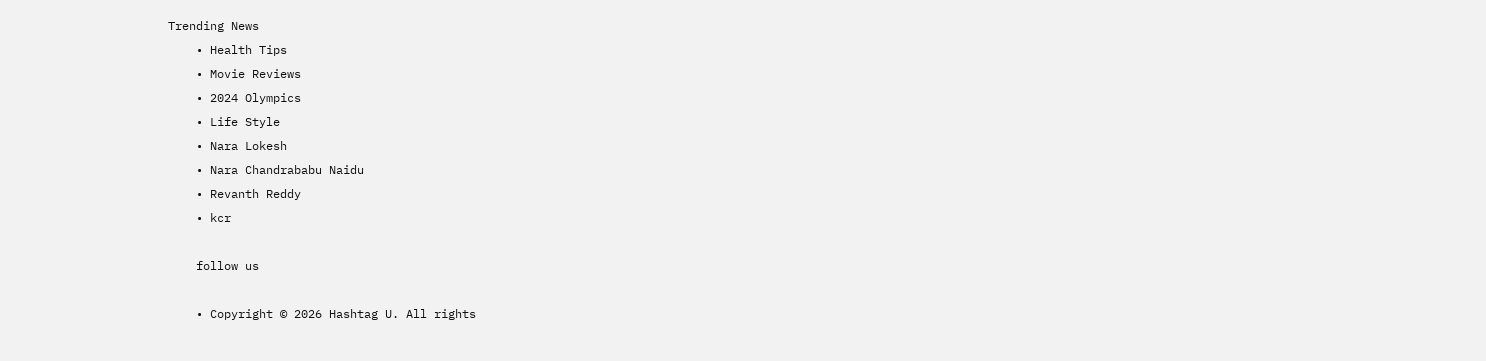Trending News
    • Health Tips
    • Movie Reviews
    • 2024 Olympics
    • Life Style
    • Nara Lokesh
    • Nara Chandrababu Naidu
    • Revanth Reddy
    • kcr

    follow us

    • Copyright © 2026 Hashtag U. All rights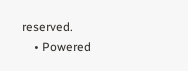reserved.
    • Powered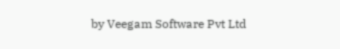by Veegam Software Pvt Ltd